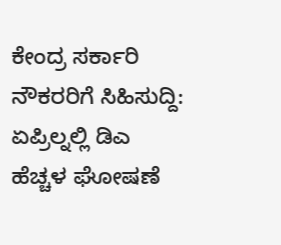ಕೇಂದ್ರ ಸರ್ಕಾರಿ ನೌಕರರಿಗೆ ಸಿಹಿಸುದ್ದಿ: ಏಪ್ರಿಲ್ನಲ್ಲಿ ಡಿಎ ಹೆಚ್ಚಳ ಘೋಷಣೆ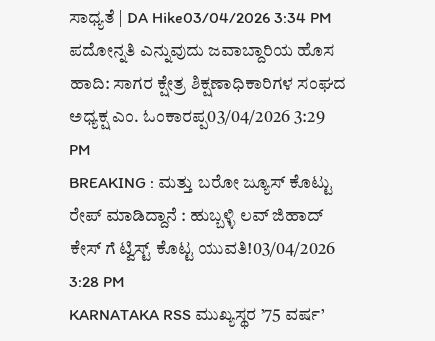ಸಾಧ್ಯತೆ | DA Hike03/04/2026 3:34 PM
ಪದೋನ್ನತಿ ಎನ್ನುವುದು ಜವಾಬ್ದಾರಿಯ ಹೊಸ ಹಾದಿ: ಸಾಗರ ಕ್ಷೇತ್ರ ಶಿಕ್ಷಣಾಧಿಕಾರಿಗಳ ಸಂಘದ ಅಧ್ಯಕ್ಷ ಎಂ. ಓಂಕಾರಪ್ಪ03/04/2026 3:29 PM
BREAKING : ಮತ್ತು ಬರೋ ಜ್ಯೂಸ್ ಕೊಟ್ಟು ರೇಪ್ ಮಾಡಿದ್ದಾನೆ : ಹುಬ್ಬಳ್ಳಿ ಲವ್ ಜಿಹಾದ್ ಕೇಸ್ ಗೆ ಟ್ವಿಸ್ಟ್ ಕೊಟ್ಟ ಯುವತಿ!03/04/2026 3:28 PM
KARNATAKA RSS ಮುಖ್ಯಸ್ಥರ ’75 ವರ್ಷ’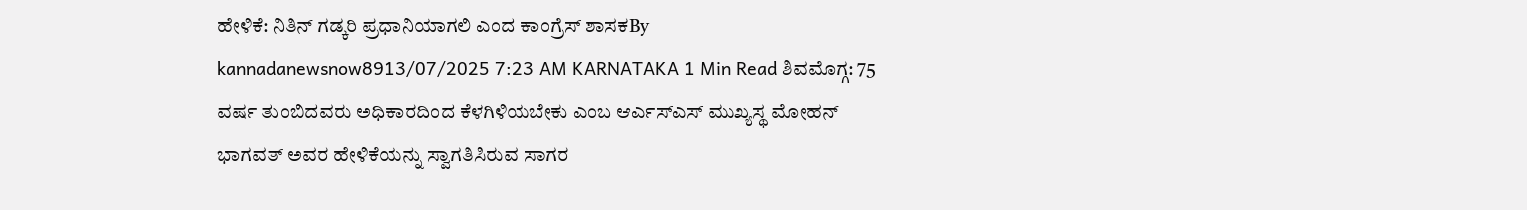ಹೇಳಿಕೆ: ನಿತಿನ್ ಗಡ್ಕರಿ ಪ್ರಧಾನಿಯಾಗಲಿ ಎಂದ ಕಾಂಗ್ರೆಸ್ ಶಾಸಕBy kannadanewsnow8913/07/2025 7:23 AM KARNATAKA 1 Min Read ಶಿವಮೊಗ್ಗ: 75 ವರ್ಷ ತುಂಬಿದವರು ಅಧಿಕಾರದಿಂದ ಕೆಳಗಿಳಿಯಬೇಕು ಎಂಬ ಆರ್ಎಸ್ಎಸ್ ಮುಖ್ಯಸ್ಥ ಮೋಹನ್ ಭಾಗವತ್ ಅವರ ಹೇಳಿಕೆಯನ್ನು ಸ್ವಾಗತಿಸಿರುವ ಸಾಗರ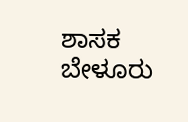ಶಾಸಕ ಬೇಳೂರು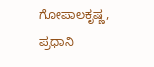ಗೋಪಾಲಕೃಷ್ಣ, ಪ್ರಧಾನಿ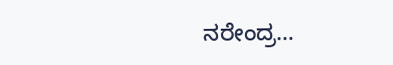ನರೇಂದ್ರ…